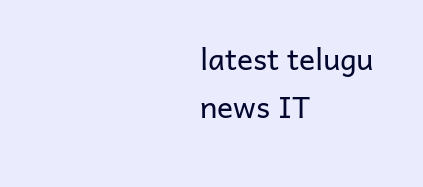latest telugu news IT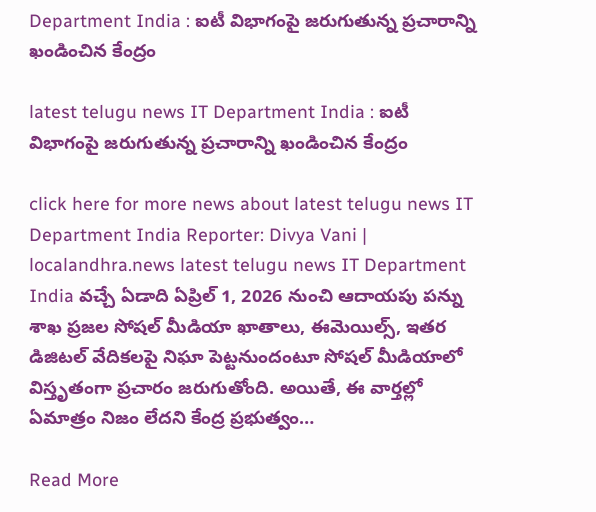Department India : ఐటీ విభాగంపై జరుగుతున్న ప్రచారాన్ని ఖండించిన కేంద్రం

latest telugu news IT Department India : ఐటీ విభాగంపై జరుగుతున్న ప్రచారాన్ని ఖండించిన కేంద్రం

click here for more news about latest telugu news IT Department India Reporter: Divya Vani | localandhra.news latest telugu news IT Department India వచ్చే ఏడాది ఏప్రిల్ 1, 2026 నుంచి ఆదాయపు పన్ను శాఖ ప్రజల సోషల్ మీడియా ఖాతాలు, ఈమెయిల్స్, ఇతర డిజిటల్ వేదికలపై నిఘా పెట్టనుందంటూ సోషల్ మీడియాలో విస్తృతంగా ప్రచారం జరుగుతోంది. అయితే, ఈ వార్తల్లో ఏమాత్రం నిజం లేదని కేంద్ర ప్రభుత్వం…

Read More